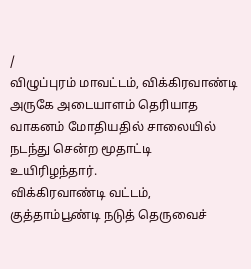/
விழுப்புரம் மாவட்டம், விக்கிரவாண்டி அருகே அடையாளம் தெரியாத வாகனம் மோதியதில் சாலையில் நடந்து சென்ற மூதாட்டி உயிரிழந்தார்.
விக்கிரவாண்டி வட்டம், குத்தாம்பூண்டி நடுத் தெருவைச்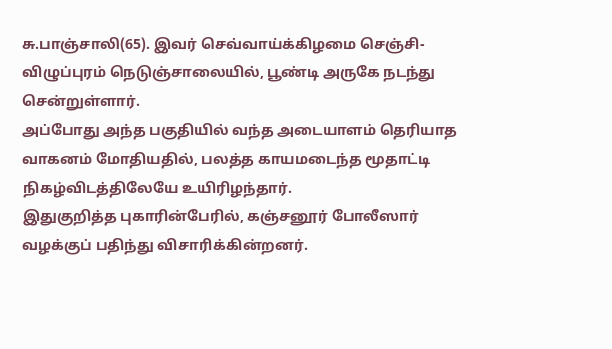சு.பாஞ்சாலி(65). இவர் செவ்வாய்க்கிழமை செஞ்சி- விழுப்புரம் நெடுஞ்சாலையில், பூண்டி அருகே நடந்து சென்றுள்ளார்.
அப்போது அந்த பகுதியில் வந்த அடையாளம் தெரியாத வாகனம் மோதியதில், பலத்த காயமடைந்த மூதாட்டி நிகழ்விடத்திலேயே உயிரிழந்தார்.
இதுகுறித்த புகாரின்பேரில், கஞ்சனூர் போலீஸார் வழக்குப் பதிந்து விசாரிக்கின்றனர்.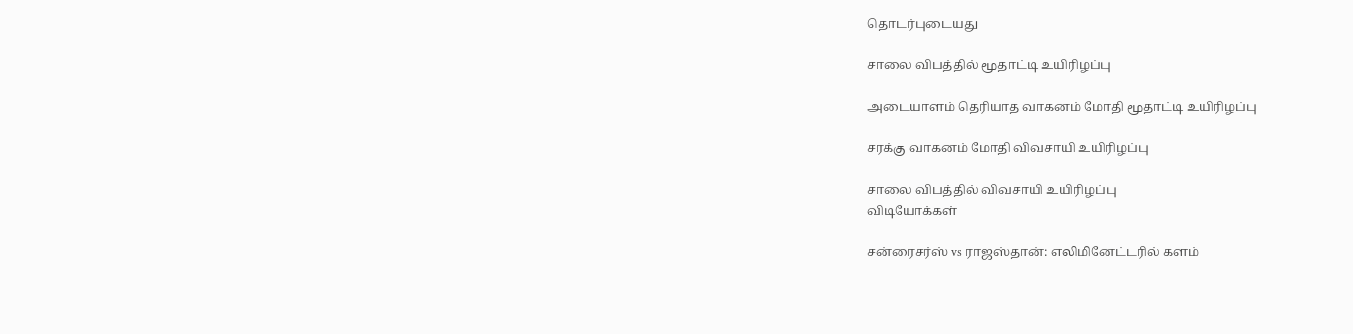தொடர்புடையது

சாலை விபத்தில் மூதாட்டி உயிரிழப்பு

அடையாளம் தெரியாத வாகனம் மோதி மூதாட்டி உயிரிழப்பு

சரக்கு வாகனம் மோதி விவசாயி உயிரிழப்பு

சாலை விபத்தில் விவசாயி உயிரிழப்பு
விடியோக்கள்

சன்ரைசர்ஸ் vs ராஜஸ்தான்: எலிமினேட்டரில் களம்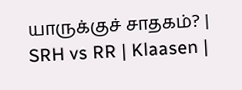யாருக்குச் சாதகம்? | SRH vs RR | Klaasen |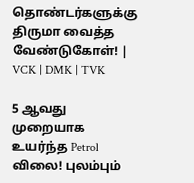தொண்டர்களுக்கு திருமா வைத்த வேண்டுகோள்! | VCK | DMK | TVK

5 ஆவது முறையாக உயர்ந்த Petrol விலை! புலம்பும்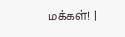மக்கள்! |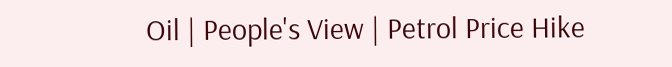Oil | People's View | Petrol Price Hike